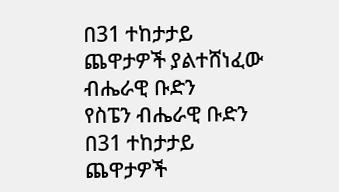በ31 ተከታታይ ጨዋታዎች ያልተሸነፈው ብሔራዊ ቡድን
የስፔን ብሔራዊ ቡድን በ31 ተከታታይ ጨዋታዎች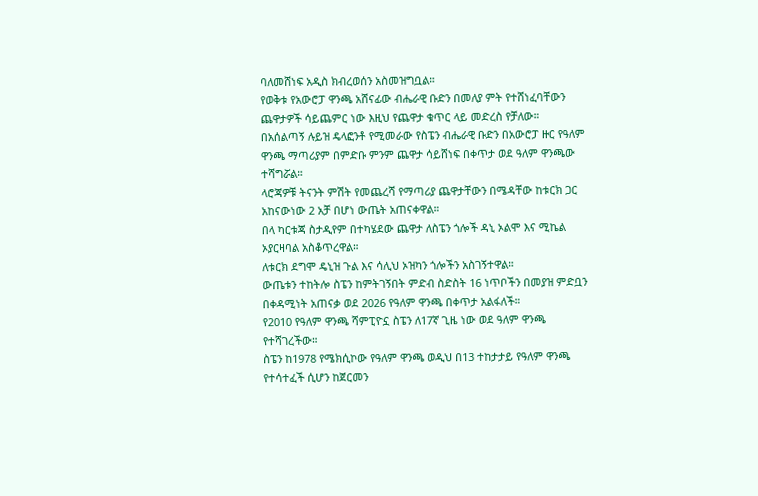ባለመሸነፍ አዲስ ክብረወሰን አስመዝግቧል።
የወቅቱ የአውሮፓ ዋንጫ አሸናፊው ብሔራዊ ቡድን በመለያ ምት የተሸነፈባቸውን ጨዋታዎች ሳይጨምር ነው እዚህ የጨዋታ ቁጥር ላይ መድረስ የቻለው።
በአሰልጣኝ ሉይዝ ዴላፎንቶ የሚመራው የስፔን ብሔራዊ ቡድን በአውሮፓ ዙር የዓለም ዋንጫ ማጣሪያም በምድቡ ምንም ጨዋታ ሳይሸነፍ በቀጥታ ወደ ዓለም ዋንጫው ተሻግሯል።
ላሮጃዎቹ ትናንት ምሽት የመጨረሻ የማጣሪያ ጨዋታቸውን በሜዳቸው ከቱርክ ጋር አከናውነው 2 አቻ በሆነ ውጤት አጠናቀዋል።
በላ ካርቱጃ ስታዲየም በተካሄደው ጨዋታ ለስፔን ጎሎች ዳኒ ኦልሞ እና ሚኬል ኦያርዛባል አስቆጥረዋል።
ለቱርክ ደግሞ ዴኒዝ ጉል እና ሳሊህ ኦዝካን ጎሎችን አስገኝተዋል።
ውጤቱን ተከትሎ ስፔን ከምትገኝበት ምድብ ስድስት 16 ነጥቦችን በመያዝ ምድቧን በቀዳሚነት አጠናቃ ወደ 2026 የዓለም ዋንጫ በቀጥታ አልፋለች።
የ2010 የዓለም ዋንጫ ሻምፒዮኗ ስፔን ለ17ኛ ጊዜ ነው ወደ ዓለም ዋንጫ የተሻገረችው።
ስፔን ከ1978 የሜክሲኮው የዓለም ዋንጫ ወዲህ በ13 ተከታታይ የዓለም ዋንጫ የተሳተፈች ሲሆን ከጀርመን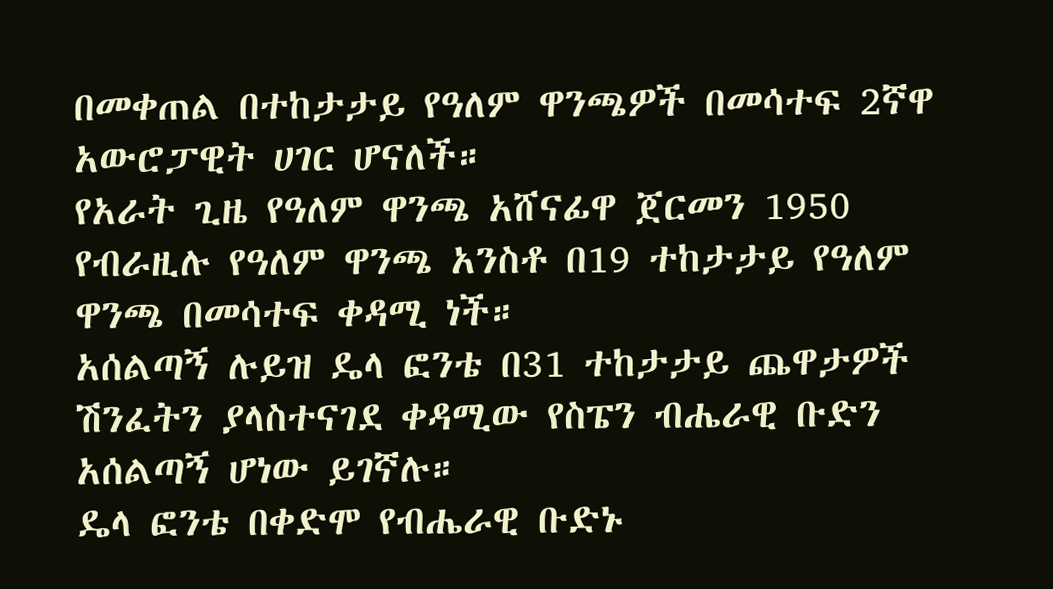በመቀጠል በተከታታይ የዓለም ዋንጫዎች በመሳተፍ 2ኛዋ አውሮፓዊት ሀገር ሆናለች።
የአራት ጊዜ የዓለም ዋንጫ አሸናፊዋ ጀርመን 1950 የብራዚሉ የዓለም ዋንጫ አንስቶ በ19 ተከታታይ የዓለም ዋንጫ በመሳተፍ ቀዳሚ ነች።
አሰልጣኝ ሉይዝ ዴላ ፎንቴ በ31 ተከታታይ ጨዋታዎች ሽንፈትን ያላስተናገደ ቀዳሚው የስፔን ብሔራዊ ቡድን አሰልጣኝ ሆነው ይገኛሉ።
ዴላ ፎንቴ በቀድሞ የብሔራዊ ቡድኑ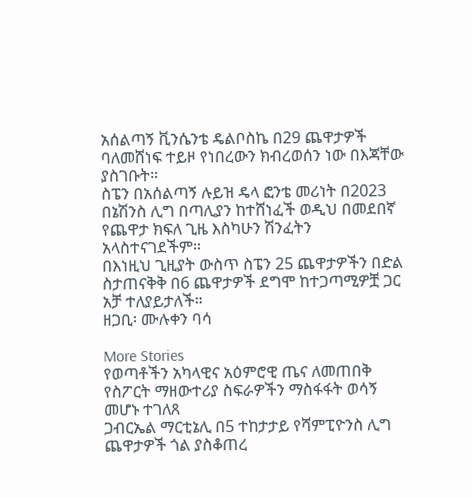አሰልጣኝ ቪንሴንቴ ዴልቦስኬ በ29 ጨዋታዎች ባለመሸነፍ ተይዞ የነበረውን ክብረወሰን ነው በእጃቸው ያስገቡት።
ስፔን በአሰልጣኝ ሉይዝ ዴላ ፎንቴ መሪነት በ2023 በኔሽንስ ሊግ በጣሊያን ከተሸነፈች ወዲህ በመደበኛ የጨዋታ ክፍለ ጊዜ እስካሁን ሽንፈትን አላስተናገደችም።
በእነዚህ ጊዚያት ውስጥ ስፔን 25 ጨዋታዎችን በድል ስታጠናቅቅ በ6 ጨዋታዎች ደግሞ ከተጋጣሚዎቿ ጋር አቻ ተለያይታለች።
ዘጋቢ፡ ሙሉቀን ባሳ

More Stories
የወጣቶችን አካላዊና አዕምሮዊ ጤና ለመጠበቅ የስፖርት ማዘውተሪያ ስፍራዎችን ማስፋፋት ወሳኝ መሆኑ ተገለጸ
ጋብርኤል ማርቲኔሊ በ5 ተከታታይ የሻምፒዮንስ ሊግ ጨዋታዎች ጎል ያስቆጠረ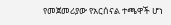የመጀመሪያው የአርሰናል ተጫዋች ሆነ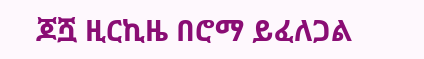ጆሿ ዚርኪዜ በሮማ ይፈለጋል